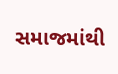સમાજમાંથી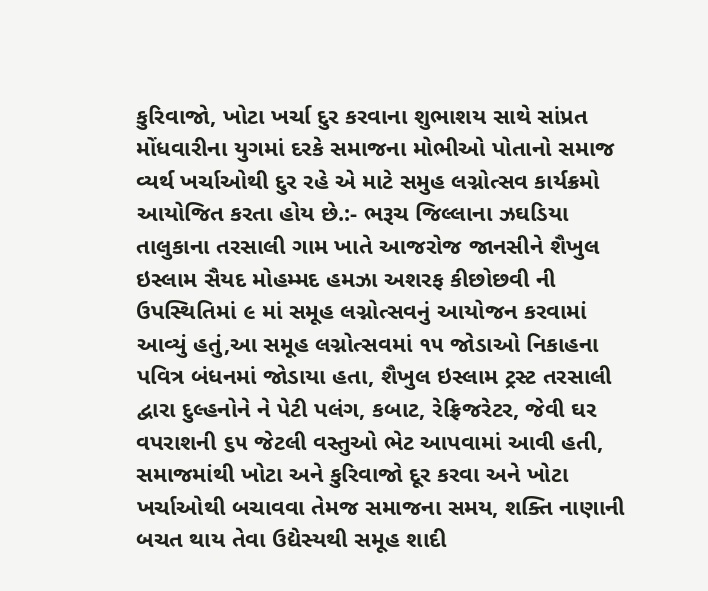કુરિવાજો, ખોટા ખર્ચા દુર કરવાના શુભાશય સાથે સાંપ્રત મોંધવારીના યુગમાં દરકે સમાજના મોભીઓ પોતાનો સમાજ વ્યર્થ ખર્ચાઓથી દુર રહે એ માટે સમુહ લગ્નોત્સવ કાર્યક્રમો આયોજિત કરતા હોય છે.:- ભરૂચ જિલ્લાના ઝઘડિયા તાલુકાના તરસાલી ગામ ખાતે આજરોજ જાનસીને શૈખુલ ઇસ્લામ સૈયદ મોહમ્મદ હમઝા અશરફ કીછોછવી ની ઉપસ્થિતિમાં ૯ માં સમૂહ લગ્નોત્સવનું આયોજન કરવામાં આવ્યું હતું,આ સમૂહ લગ્નોત્સવમાં ૧૫ જોડાઓ નિકાહના પવિત્ર બંધનમાં જોડાયા હતા, શૈખુલ ઇસ્લામ ટ્રસ્ટ તરસાલી દ્વારા દુલ્હનોને ને પેટી પલંગ, કબાટ, રેફ્રિજરેટર, જેવી ઘર વપરાશની ૬૫ જેટલી વસ્તુઓ ભેટ આપવામાં આવી હતી, સમાજમાંથી ખોટા અને કુરિવાજો દૂર કરવા અને ખોટા ખર્ચાઓથી બચાવવા તેમજ સમાજના સમય, શક્તિ નાણાની બચત થાય તેવા ઉદ્યેસ્યથી સમૂહ શાદી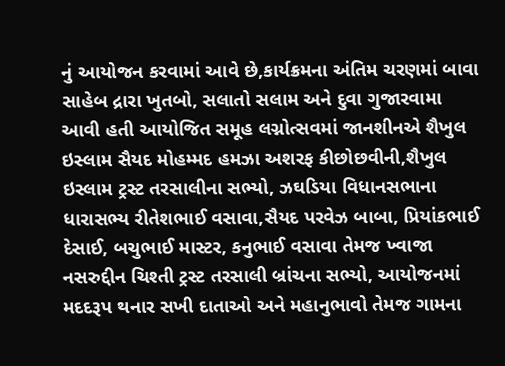નું આયોજન કરવામાં આવે છે,કાર્યક્રમના અંતિમ ચરણમાં બાવા સાહેબ દ્રારા ખુતબો, સલાતો સલામ અને દુવા ગુજારવામા આવી હતી આયોજિત સમૂહ લગ્નોત્સવમાં જાનશીનએ શૈખુલ ઇસ્લામ સૈયદ મોહમ્મદ હમઝા અશરફ કીછોછવીની,શૈખુલ ઇસ્લામ ટ્રસ્ટ તરસાલીના સભ્યો, ઝઘડિયા વિધાનસભાના ધારાસભ્ય રીતેશભાઈ વસાવા,સૈયદ પરવેઝ બાબા, પ્રિયાંકભાઈ દેસાઈ, બચુભાઈ માસ્ટર, કનુભાઈ વસાવા તેમજ ખ્વાજા નસરુદ્દીન ચિશ્તી ટ્રસ્ટ તરસાલી બ્રાંચના સભ્યો, આયોજનમાં મદદરૂપ થનાર સખી દાતાઓ અને મહાનુભાવો તેમજ ગામના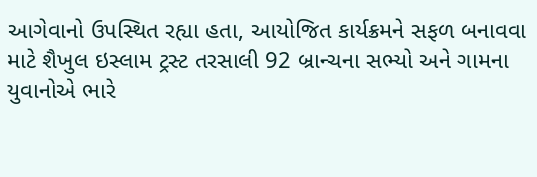આગેવાનો ઉપસ્થિત રહ્યા હતા, આયોજિત કાર્યક્રમને સફળ બનાવવા માટે શૈખુલ ઇસ્લામ ટ્રસ્ટ તરસાલી 92 બ્રાન્ચના સભ્યો અને ગામના યુવાનોએ ભારે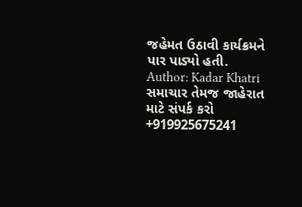જહેમત ઉઠાવી કાર્યક્રમને પાર પાડ્યો હતી.
Author: Kadar Khatri
સમાચાર તેમજ જાહેરાત માટે સંપર્ક કરો +919925675241